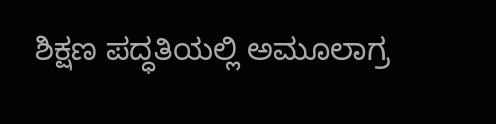ಶಿಕ್ಷಣ ಪದ್ಧತಿಯಲ್ಲಿ ಅಮೂಲಾಗ್ರ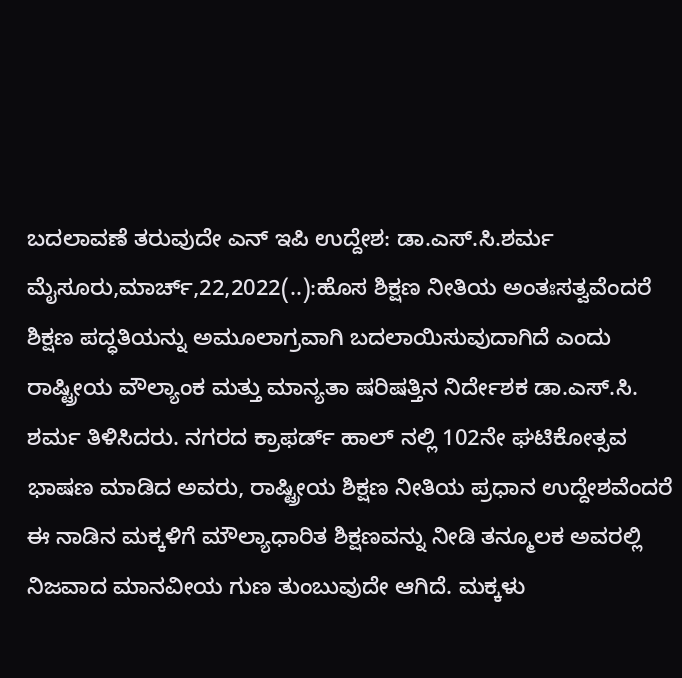ಬದಲಾವಣೆ ತರುವುದೇ ಎನ್‌ ಇಪಿ ಉದ್ದೇಶ: ಡಾ.ಎಸ್.ಸಿ.ಶರ್ಮ ಮೈಸೂರು,ಮಾರ್ಚ್,22,2022(..):ಹೊಸ ಶಿಕ್ಷಣ ನೀತಿಯ ಅಂತಃಸತ್ವವೆಂದರೆ ಶಿಕ್ಷಣ ಪದ್ಧತಿಯನ್ನು ಅಮೂಲಾಗ್ರವಾಗಿ ಬದಲಾಯಿಸುವುದಾಗಿದೆ ಎಂದು ರಾಷ್ಟ್ರೀಯ ವೌಲ್ಯಾಂಕ ಮತ್ತು ಮಾನ್ಯತಾ ಷರಿಷತ್ತಿನ ನಿರ್ದೇಶಕ ಡಾ.ಎಸ್.ಸಿ. ಶರ್ಮ ತಿಳಿಸಿದರು. ನಗರದ ಕ್ರಾಫರ್ಡ್ ಹಾಲ್‌ ನಲ್ಲಿ 102ನೇ ಘಟಿಕೋತ್ಸವ ಭಾಷಣ ಮಾಡಿದ ಅವರು, ರಾಷ್ಟ್ರೀಯ ಶಿಕ್ಷಣ ನೀತಿಯ ಪ್ರಧಾನ ಉದ್ದೇಶವೆಂದರೆ ಈ ನಾಡಿನ ಮಕ್ಕಳಿಗೆ ಮೌಲ್ಯಾಧಾರಿತ ಶಿಕ್ಷಣವನ್ನು ನೀಡಿ ತನ್ಮೂಲಕ ಅವರಲ್ಲಿ ನಿಜವಾದ ಮಾನವೀಯ ಗುಣ ತುಂಬುವುದೇ ಆಗಿದೆ. ಮಕ್ಕಳು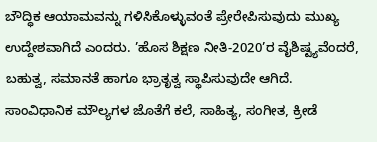ಬೌದ್ಧಿಕ ಆಯಾಮವನ್ನು ಗಳಿಸಿಕೊಳ್ಳುವಂತೆ ಪ್ರೇರೇಪಿಸುವುದು ಮುಖ್ಯ ಉದ್ದೇಶವಾಗಿದೆ ಎಂದರು. ’ಹೊಸ ಶಿಕ್ಷಣ ನೀತಿ-2020’ರ ವೈಶಿಷ್ಟ್ಯವೆಂದರೆ, ಬಹುತ್ವ, ಸಮಾನತೆ ಹಾಗೂ ಭ್ರಾತೃತ್ವ ಸ್ಥಾಪಿಸುವುದೇ ಆಗಿದೆ. ಸಾಂವಿಧಾನಿಕ ಮೌಲ್ಯಗಳ ಜೊತೆಗೆ ಕಲೆ, ಸಾಹಿತ್ಯ, ಸಂಗೀತ, ಕ್ರೀಡೆ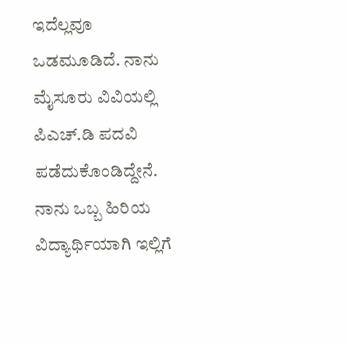ಇದೆಲ್ಲವೂ ಒಡಮೂಡಿದೆ. ನಾನು ಮೈಸೂರು ವಿವಿಯಲ್ಲಿ ಪಿಎಚ್.ಡಿ ಪದವಿ ಪಡೆದುಕೊಂಡಿದ್ದೇನೆ. ನಾನು ಒಬ್ಬ ಹಿರಿಯ ವಿದ್ಯಾರ್ಥಿಯಾಗಿ ಇಲ್ಲಿಗೆ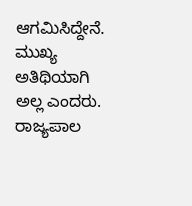ಆಗಮಿಸಿದ್ದೇನೆ. ಮುಖ್ಯ ಅತಿಥಿಯಾಗಿ ಅಲ್ಲ ಎಂದರು. ರಾಜ್ಯಪಾಲ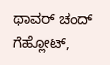ಥಾವರ್ ಚಂದ್ ಗೆಹ್ಲೋಟ್,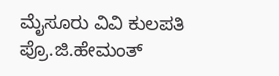ಮೈಸೂರು ವಿವಿ ಕುಲಪತಿ ಪ್ರೊ.ಜಿ.ಹೇಮಂತ್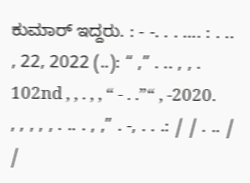ಕುಮಾರ್ ಇದ್ದರು. : - -. . . …. : . .. , 22, 2022 (..): “ ,” . .. , , . 102nd , , . , , “ - . .”“ , -2020. , , , , , . .. . , ,” . -, . . .: / / . .. / /